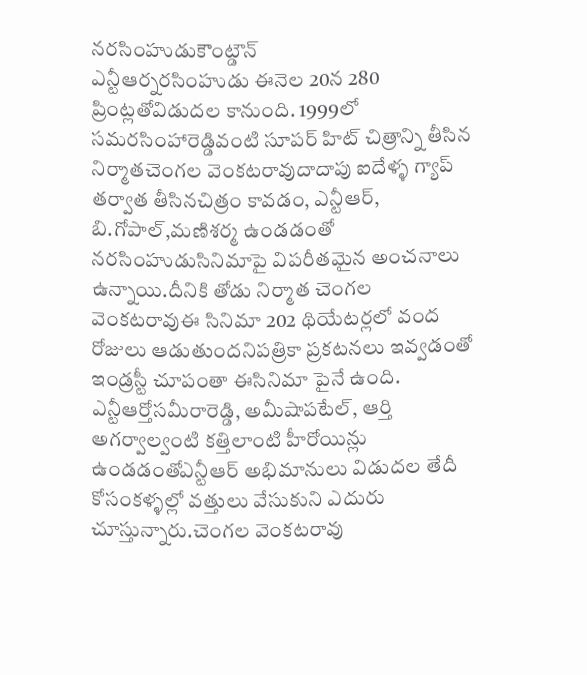నరసింహుడుకౌంట్డౌన్
ఎన్టీఆర్నరసింహుడు ఈనెల 20న 280 ప్రింట్లతోవిడుదల కానుంది. 1999లో సమరసింహారెడ్డివంటి సూపర్ హిట్ చిత్రాన్ని తీసిన నిర్మాతచెంగల వెంకటరావుదాదాపు ఐదేళ్ళ గ్యాప్ తర్వాత తీసినచిత్రం కావడం, ఎన్టీఆర్, బి.గోపాల్,మణిశర్మ ఉండడంతో నరసింహుడుసినిమాపై విపరీతమైన అంచనాలు ఉన్నాయి.దీనికి తోడు నిర్మాత చెంగల వెంకటరావుఈ సినిమా 202 థియేటర్లలో వంద రోజులు ఆడుతుందనిపత్రికా ప్రకటనలు ఇవ్వడంతో ఇండ్రస్టీ చూపంతా ఈసినిమా పైనే ఉంది. ఎన్టీఆర్తోసమీరారెడ్డి, అమీషాపటేల్, ఆర్తి అగర్వాల్వంటి కత్తిలాంటి హీరోయిన్లు ఉండడంతోఎన్టీఆర్ అభిమానులు విడుదల తేదీ కోసంకళ్ళల్లో వత్తులు వేసుకుని ఎదురు చూస్తున్నారు.చెంగల వెంకటరావు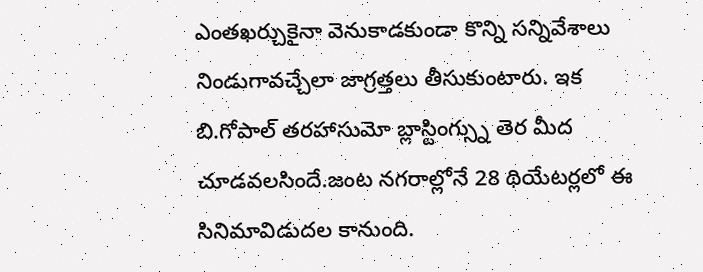ఎంతఖర్చుకైనా వెనుకాడకుండా కొన్ని సన్నివేశాలు నిండుగావచ్చేలా జాగ్రత్తలు తీసుకుంటారు. ఇక బి.గోపాల్ తరహాసుమో బ్లాస్టింగ్స్ను తెర మీద చూడవలసిందే.జంట నగరాల్లోనే 28 థియేటర్లలో ఈ సినిమావిడుదల కానుంది.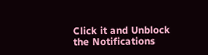Click it and Unblock the Notifications